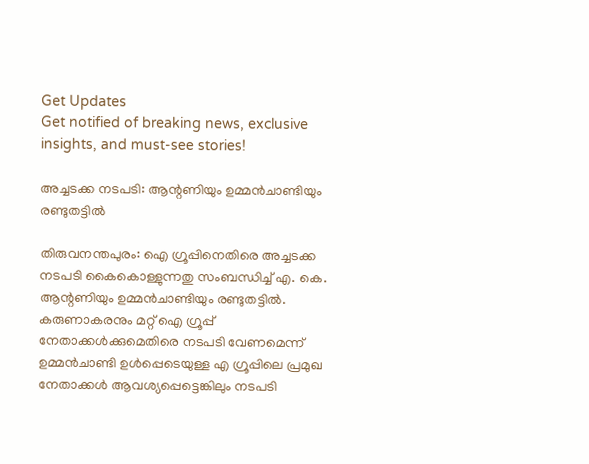Get Updates
Get notified of breaking news, exclusive insights, and must-see stories!

അച്ചടക്ക നടപടി: ആന്റണിയും ഉമ്മന്‍ചാണ്ടിയും രണ്ടുതട്ടില്‍

തിരുവനന്തപുരം: ഐ ഗ്രൂപ്പിനെതിരെ അച്ചടക്ക നടപടി കൈകൊള്ളുന്നതു സംബന്ധിച്ച് എ. കെ. ആന്റണിയും ഉമ്മന്‍ചാണ്ടിയും രണ്ടുതട്ടില്‍. കരുണാകരനും മറ്റ് ഐ ഗ്രൂപ്പ് നേതാക്കള്‍ക്കുമെതിരെ നടപടി വേണമെന്ന് ഉമ്മന്‍ചാണ്ടി ഉള്‍പ്പെടെയുള്ള എ ഗ്രൂപ്പിലെ പ്രമുഖ നേതാക്കള്‍ ആവശ്യപ്പെട്ടെങ്കിലും നടപടി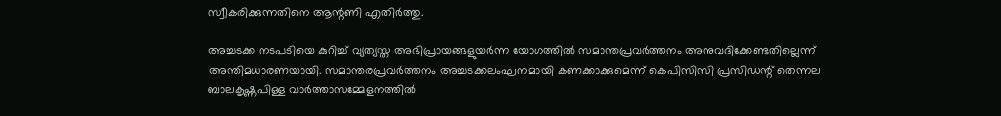സ്വീകരിക്കുന്നതിനെ ആന്റണി എതിര്‍ത്തു.

അച്ചടക്ക നടപടിയെ കുറിച്ച് വ്യത്യസ്ത അഭിപ്രായങ്ങളുയര്‍ന്ന യോഗത്തില്‍ സമാന്തപ്രവര്‍ത്തനം അനുവദിക്കേണ്ടതില്ലെന്ന് അന്തിമധാരണയായി. സമാന്തരപ്രവര്‍ത്തനം അച്ചടക്കലംഘനമായി കണക്കാക്കുമെന്ന് കെപിസിസി പ്രസിഡന്റ് തെന്നല ബാലകൃഷ്ണപിള്ള വാര്‍ത്താസമ്മേളനത്തില്‍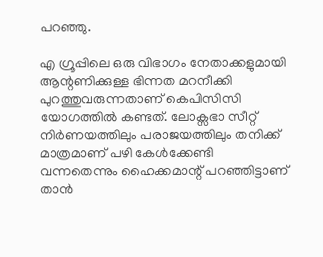പറഞ്ഞു.

എ ഗ്രൂപ്പിലെ ഒരു വിഭാഗം നേതാക്കളുമായി ആന്റണിക്കുള്ള ഭിന്നത മറനീക്കി പുറത്തുവരുന്നതാണ് കെപിസിസി യോഗത്തില്‍ കണ്ടത്. ലോക്സഭാ സീറ്റ് നിര്‍ണയത്തിലും പരാജയത്തിലും തനിക്ക് മാത്രമാണ് പഴി കേള്‍ക്കേണ്ടി വന്നതെന്നും ഹൈക്കമാന്റ് പറഞ്ഞിട്ടാണ് താന്‍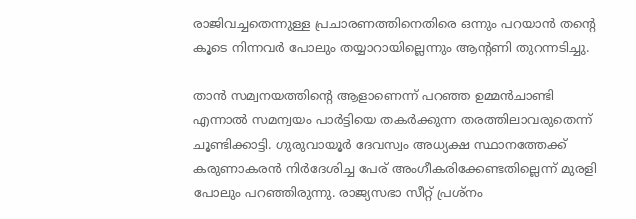രാജിവച്ചതെന്നുള്ള പ്രചാരണത്തിനെതിരെ ഒന്നും പറയാന്‍ തന്റെ കൂടെ നിന്നവര്‍ പോലും തയ്യാറായില്ലെന്നും ആന്റണി തുറന്നടിച്ചു.

താന്‍ സമ്വനയത്തിന്റെ ആളാണെന്ന് പറഞ്ഞ ഉമ്മന്‍ചാണ്ടി എന്നാല്‍ സമന്വയം പാര്‍ട്ടിയെ തകര്‍ക്കുന്ന തരത്തിലാവരുതെന്ന് ചൂണ്ടിക്കാട്ടി. ഗുരുവായൂര്‍ ദേവസ്വം അധ്യക്ഷ സ്ഥാനത്തേക്ക് കരുണാകരന്‍ നിര്‍ദേശിച്ച പേര് അംഗീകരിക്കേണ്ടതില്ലെന്ന് മുരളി പോലും പറഞ്ഞിരുന്നു. രാജ്യസഭാ സീറ്റ് പ്രശ്നം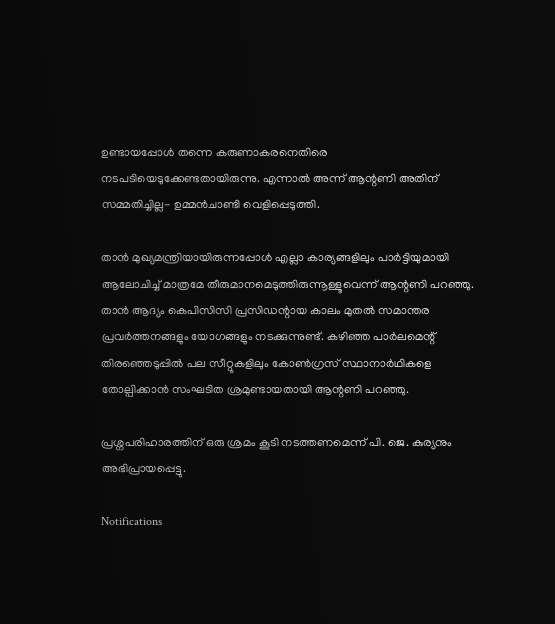ഉണ്ടായപ്പോള്‍ തന്നെ കരുണാകരനെതിരെ നടപടിയെടുക്കേണ്ടതായിരുന്നു. എന്നാല്‍ അന്ന് ആന്റണി അതിന് സമ്മതിച്ചില്ല- ഉമ്മന്‍ചാണ്ടി വെളിപ്പെടുത്തി.

താന്‍ മുഖ്യമന്ത്രിയായിരുന്നപ്പോള്‍ എല്ലാ കാര്യങ്ങളിലും പാര്‍ട്ടിയുമായി ആലോചിച്ച് മാത്രമേ തീരുമാനമെടുത്തിരുന്നൂള്ളൂവെന്ന് ആന്റണി പറഞ്ഞു. താന്‍ ആദ്യം കെപിസിസി പ്രസിഡന്റായ കാലം മുതല്‍ സമാന്തര പ്രവര്‍ത്തനങ്ങളും യോഗങ്ങളും നടക്കുന്നുണ്ട്. കഴിഞ്ഞ പാര്‍ലമെന്റ് തിരഞ്ഞെടുപ്പില്‍ പല സീറ്റുകളിലും കോണ്‍ഗ്രസ് സ്ഥാനാര്‍ഥികളെ തോല്പിക്കാന്‍ സംഘടിത ശ്രമുണ്ടായതായി ആന്റണി പറഞ്ഞു.

പ്രശ്നപരിഹാരത്തിന് ഒരു ശ്രമം കൂടി നടത്തണമെന്ന് പി. ജെ. കുര്യനും അഭിപ്രായപ്പെട്ടു.

Notifications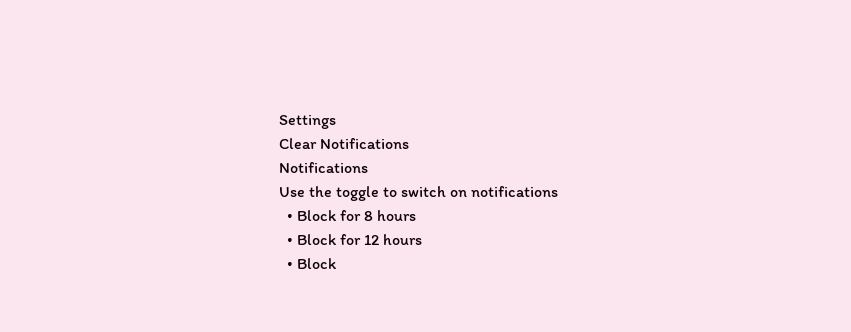Settings
Clear Notifications
Notifications
Use the toggle to switch on notifications
  • Block for 8 hours
  • Block for 12 hours
  • Block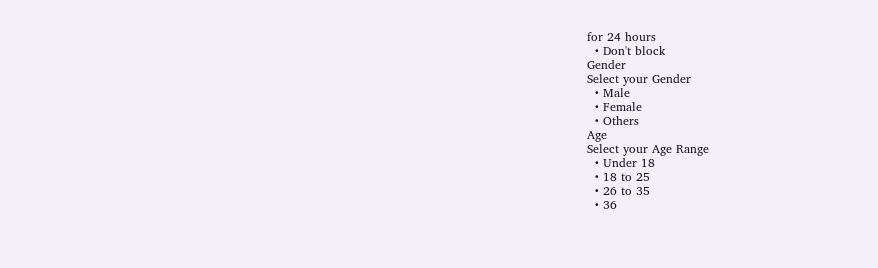for 24 hours
  • Don't block
Gender
Select your Gender
  • Male
  • Female
  • Others
Age
Select your Age Range
  • Under 18
  • 18 to 25
  • 26 to 35
  • 36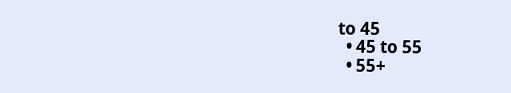to 45
  • 45 to 55
  • 55+